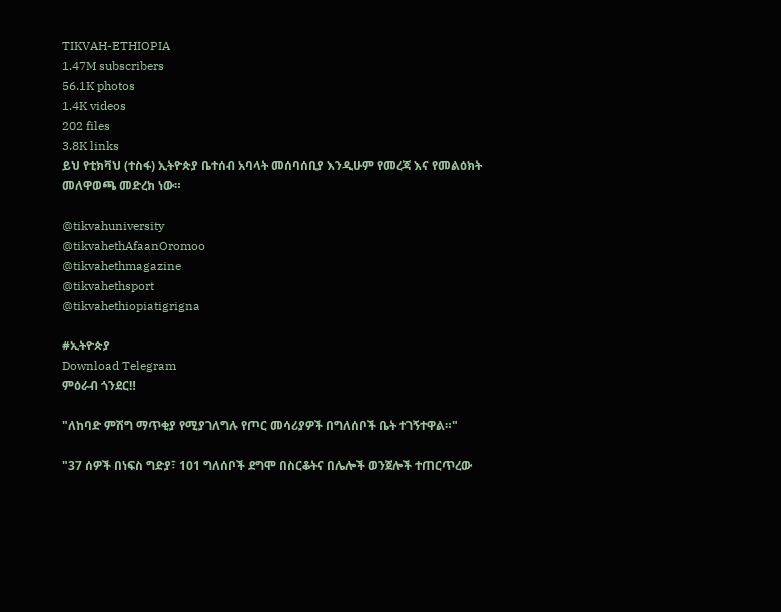TIKVAH-ETHIOPIA
1.47M subscribers
56.1K photos
1.4K videos
202 files
3.8K links
ይህ የቲክቫህ (ተስፋ) ኢትዮጵያ ቤተሰብ አባላት መሰባሰቢያ እንዲሁም የመረጃ እና የመልዕክት መለዋወጫ መድረክ ነው።

@tikvahuniversity
@tikvahethAfaanOromoo
@tikvahethmagazine
@tikvahethsport
@tikvahethiopiatigrigna

#ኢትዮጵያ
Download Telegram
ምዕራብ ጎንደር‼

"ለከባድ ምሽግ ማጥቂያ የሚያገለግሉ የጦር መሳሪያዎች በግለሰቦች ቤት ተገኝተዋል።"

"37 ሰዎች በነፍስ ግድያ፣ 101 ግለሰቦች ደግሞ በስርቆትና በሌሎች ወንጀሎች ተጠርጥረው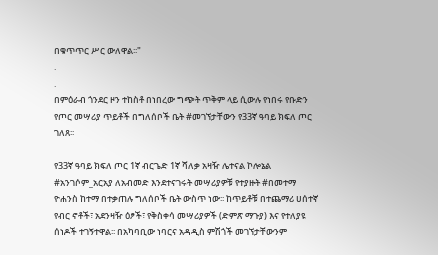በቁጥጥር ሥር ውለዋል፡፡"
.
.
በምዕራብ ጎንደር ዞን ተከስቶ በነበረው ግጭት ጥቅም ላይ ሲውሉ የነበሩ የቡድን የጦር መሣሪያ ጥይቶች በግለሰቦች ቤት #መገኘታቸውን የ33ኛ ዓባይ ክፍለ ጦር ገለጸ፡፡

የ33ኛ ዓባይ ክፍለ ጦር 1ኛ ብርጌድ 1ኛ ሻለቃ አዛዥ ሌተናል ኮሎኔል #አንገሶም_አርአያ ለአብመድ እንደተናገሩት መሣሪያዎቹ የተያዙት #በመተማ ዮሐንስ ከተማ በተቃጠሉ ግለሰቦች ቤት ውስጥ ነው፡፡ ከጥይቶቹ በተጨማሪ ሀሰተኛ የብር ኖቶች፣ አደንዛዥ ዕፆች፣ የቅስቀሳ መሣሪያዎች (ድምጽ ማጉያ) እና የተለያዩ ሰነዶች ተገኝተዋል፡፡ በአካባቢው ነባርና አዳዲስ ምሽጎች መገኘታቸውንም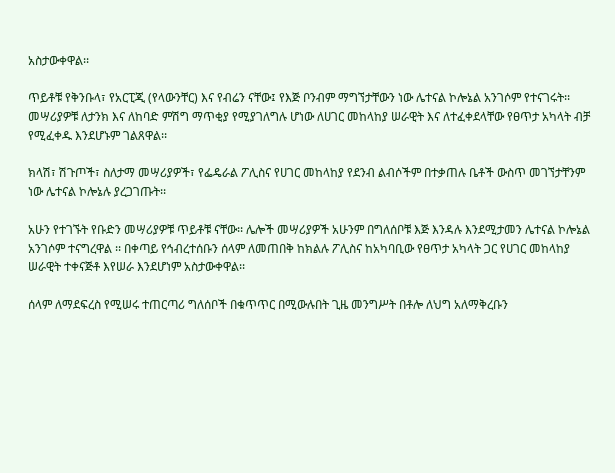አስታውቀዋል፡፡

ጥይቶቹ የቅንቡላ፣ የአርፒጂ (የላውንቸር) እና የብሬን ናቸው፤ የእጅ ቦንብም ማግኘታቸውን ነው ሌተናል ኮሎኔል አንገሶም የተናገሩት፡፡ መሣሪያዎቹ ለታንክ እና ለከባድ ምሽግ ማጥቂያ የሚያገለግሉ ሆነው ለሀገር መከላከያ ሠራዊት እና ለተፈቀደላቸው የፀጥታ አካላት ብቻ የሚፈቀዱ እንደሆኑም ገልጸዋል፡፡

ክላሽ፣ ሽጉጦች፣ ስለታማ መሣሪያዎች፣ የፌዴራል ፖሊስና የሀገር መከላከያ የደንብ ልብሶችም በተቃጠሉ ቤቶች ውስጥ መገኘታቸንም ነው ሌተናል ኮሎኔሉ ያረጋገጡት፡፡

አሁን የተገኙት የቡድን መሣሪያዎቹ ጥይቶቹ ናቸው፡፡ ሌሎች መሣሪያዎች አሁንም በግለሰቦቹ እጅ እንዳሉ እንደሚታመን ሌተናል ኮሎኔል አንገሶም ተናግረዋል ፡፡ በቀጣይ የኅብረተሰቡን ሰላም ለመጠበቅ ከክልሉ ፖሊስና ከአካባቢው የፀጥታ አካላት ጋር የሀገር መከላከያ ሠራዊት ተቀናጅቶ እየሠራ እንደሆነም አስታውቀዋል፡፡

ሰላም ለማደፍረስ የሚሠሩ ተጠርጣሪ ግለሰቦች በቁጥጥር በሚውሉበት ጊዜ መንግሥት በቶሎ ለህግ አለማቅረቡን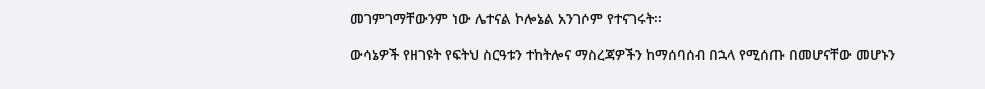መገምገማቸውንም ነው ሌተናል ኮሎኔል አንገሶም የተናገሩት፡፡

ውሳኔዎች የዘገዩት የፍትህ ስርዓቱን ተከትሎና ማስረጃዎችን ከማሰባሰብ በኋላ የሚሰጡ በመሆናቸው መሆኑን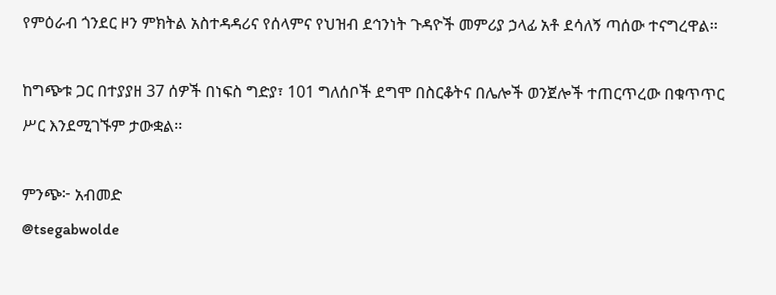የምዕራብ ጎንደር ዞን ምክትል አስተዳዳሪና የሰላምና የህዝብ ደኅንነት ጉዳዮች መምሪያ ኃላፊ አቶ ደሳለኝ ጣሰው ተናግረዋል፡፡

ከግጭቱ ጋር በተያያዘ 37 ሰዎች በነፍስ ግድያ፣ 101 ግለሰቦች ደግሞ በስርቆትና በሌሎች ወንጀሎች ተጠርጥረው በቁጥጥር ሥር እንደሚገኙም ታውቋል፡፡

ምንጭ፦ አብመድ
@tsegabwolde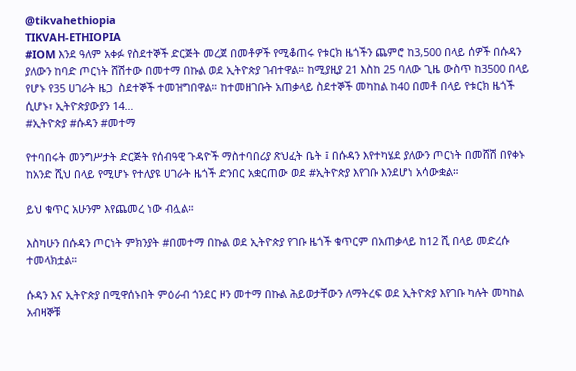@tikvahethiopia
TIKVAH-ETHIOPIA
#IOM እንደ ዓለም አቀፉ የስደተኞች ድርጅት መረጀ በመቶዎች የሚቆጠሩ የቱርክ ዜጎችን ጨምሮ ከ3,500 በላይ ሰዎች በሱዳን ያለውን ከባድ ጦርነት ሸሽተው በመተማ በኩል ወደ ኢትዮጵያ ገብተዋል። ከሚያዚያ 21 እስከ 25 ባለው ጊዜ ውስጥ ከ3500 በላይ የሆኑ የ35 ሀገራት ዜጋ  ስደተኞች ተመዝግበዋል። ከተመዘገቡት አጠቃላይ ስደተኞች መካከል ከ40 በመቶ በላይ የቱርክ ዜጎች ሲሆኑ፣ ኢትዮጵያውያን 14…
#ኢትዮጵያ #ሱዳን #መተማ

የተባበሩት መንግሥታት ድርጅት የሰብዓዊ ጉዳዮች ማስተባበሪያ ጽህፈት ቤት ፤ በሱዳን እየተካሄደ ያለውን ጦርነት በመሸሽ በየቀኑ ከአንድ ሺህ በላይ የሚሆኑ የተለያዩ ሀገራት ዜጎች ድንበር አቋርጠው ወደ #ኢትዮጵያ እየገቡ እንደሆነ አሳውቋል።

ይህ ቁጥር አሁንም እየጨመረ ነው ብሏል።

እስካሁን በሱዳን ጦርነት ምክንያት #በመተማ በኩል ወደ ኢትዮጵያ የገቡ ዜጎች ቁጥርም በአጠቃላይ ከ12 ሺ በላይ መድረሱ ተመላክቷል።

ሱዳን እና ኢትዮጵያ በሚዋሰኑበት ምዕራብ ጎንደር ዞን መተማ በኩል ሕይወታቸውን ለማትረፍ ወደ ኢትዮጵያ እየገቡ ካሉት መካከል አብዛኞቹ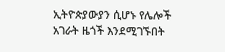ኢትዮጵያውያን ሲሆኑ የሌሎች አገራት ዜጎች እንደሚገኙበት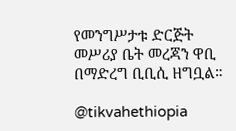የመንግሥታቱ ድርጅት መሥሪያ ቤት መረጃን ዋቢ በማድረግ ቢቢሲ ዘግቧል።

@tikvahethiopia